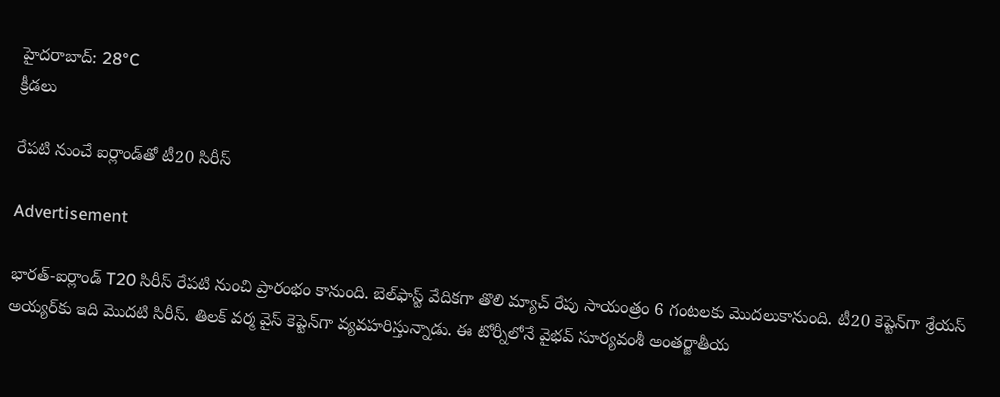హైదరాబాద్: 28°C
క్రీడలు

రేపటి నుంచే ఐర్లాండ్‌తో టీ20 సిరీస్

Advertisement

భారత్-ఐర్లాండ్ T20 సిరీస్ రేపటి నుంచి ప్రారంభం కానుంది. బెల్‌ఫాస్ట్ వేదికగా తొలి మ్యాచ్ రేపు సాయంత్రం 6 గంటలకు మొదలుకానుంది. టీ20 కెప్టెన్‌గా శ్రేయస్ అయ్యర్‌కు ఇది మొదటి సిరీస్. తిలక్ వర్మ వైస్ కెప్టెన్‌గా వ్యవహరిస్తున్నాడు. ఈ టోర్నీలోనే వైభవ్ సూర్యవంశీ అంతర్జాతీయ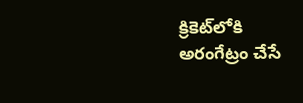క్రికెట్‌లోకి అరంగేట్రం చేసే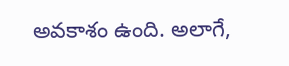అవకాశం ఉంది. అలాగే,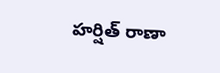హర్షిత్ రాణా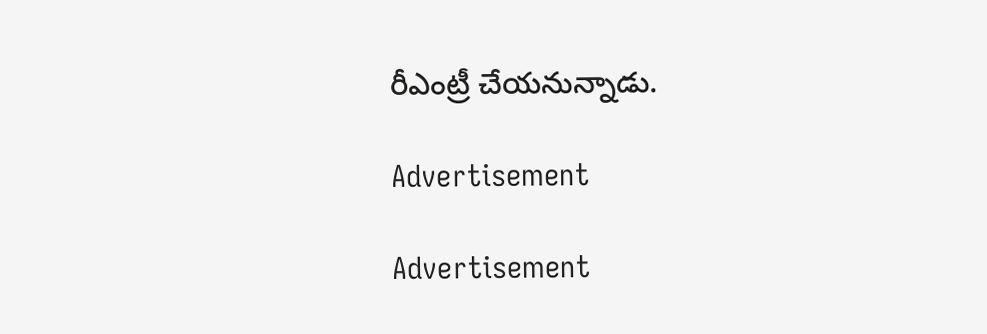రీఎంట్రీ చేయనున్నాడు.

Advertisement

Advertisement